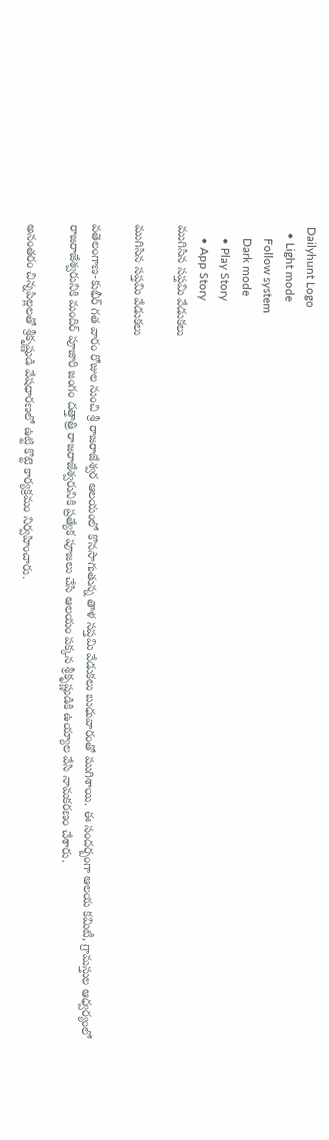Dailyhunt Logo
  • Light mode
    Follow system
    Dark mode
    • Play Story
    • App Story
ముగిసిన సప్తమి వేడుకలు

ముగిసిన సప్తమి వేడుకలు

వతెలంగాణ-కుభీర్ గత వారం రోజుల నుంచి శ్రీ రాజరాజేశ్వర ఆలయంలో కొనసాగుతున్న తాళ సప్తమి వేడుకలు బుధువారంతో ముగిశాయి. ఈ సందర్బంగా ఆలయ కమిటీ, గ్రామస్తుల ఆధ్వర్యంలో రాజరాజేశ్వరునికి మందిర్ పూజారి జంగం దత్తాత్రి రాజరాజేశ్వరునికి ప్రత్యేక పూజలు చేసి ఆలయం పక్కన శ్రీకృష్ణుడికి ఉయ్యాల వేసి నామకరణం చేశారు.

అనంతరం చిన్నపిల్లలతో శ్రీకృష్ణుడి వేషధారణలో ఉట్టి కొట్టె కార్యక్రమం నిర్వహించారు.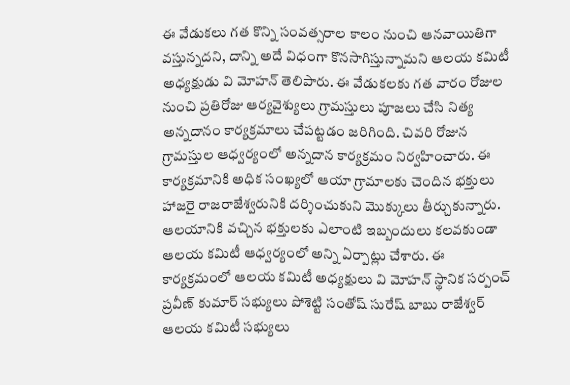ఈ వేడుకలు గత కొన్ని సంవత్సరాల కాలం నుంచి ఆనవాయితిగా వస్తున్నదని, దాన్ని అదే విధంగా కొనసాగిస్తున్నామని ఆలయ కమిటీ అధ్యక్షుడు వి మోహన్ తెలిపారు. ఈ వేడుకలకు గత వారం రోజుల నుంచి ప్రతిరోజు ఆర్యవైశ్యులు గ్రామస్తులు పూజలు చేసి నిత్య అన్నదానం కార్యక్రమాలు చేపట్టడం జరిగింది. చివరి రోజున గ్రామస్తుల ఆధ్వర్యంలో అన్నదాన కార్యక్రమం నిర్వహించారు. ఈ కార్యక్రమానికి అధిక సంఖ్యలో ఆయా గ్రామాలకు చెందిన భక్తులు హాజరై రాజరాజేశ్వరునికి దర్శించుకుని మొక్కులు తీర్చుకున్నారు. ఆలయానికి వచ్చిన భక్తులకు ఎలాంటి ఇబ్బందులు కలవకుండా ఆలయ కమిటీ ఆధ్వర్యంలో అన్ని ఏర్పాట్లు చేశారు. ఈ కార్యక్రమంలో ఆలయ కమిటీ అధ్యక్షులు వి మోహన్ స్థానిక సర్పంచ్ ప్రవీణ్ కుమార్ సభ్యులు పోశెట్టి సంతోష్ సురేష్ బాబు రాజేశ్వర్ ఆలయ కమిటీ సభ్యులు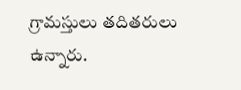గ్రామస్తులు తదితరులు ఉన్నారు.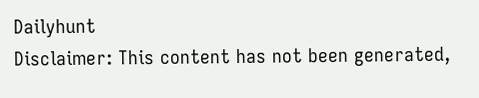Dailyhunt
Disclaimer: This content has not been generated,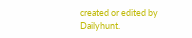created or edited by Dailyhunt.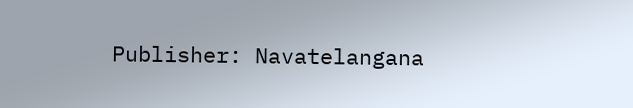Publisher: Navatelangana